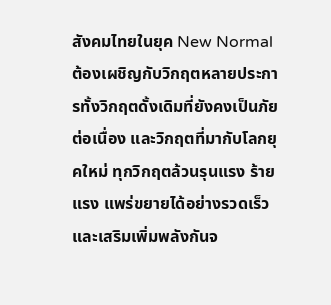สังคมไทยในยุค New Normal ต้องเผชิญกับวิกฤตหลายประการทั้งวิกฤตดั้งเดิมที่ยังคงเป็นภัยต่อเนื่อง และวิกฤตที่มากับโลกยุคใหม่ ทุกวิกฤตล้วนรุนแรง ร้ายแรง แพร่ขยายได้อย่างรวดเร็ว และเสริมเพิ่มพลังกันจ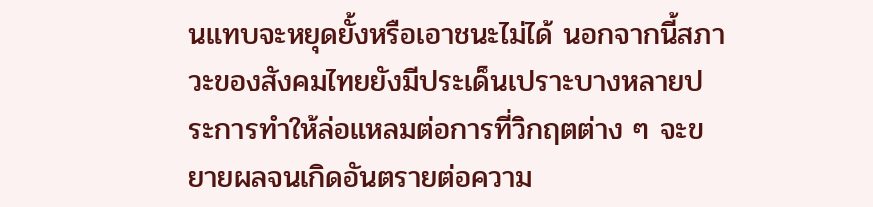นแทบจะหยุดยั้งหรือเอาชนะไม่ได้ นอกจากนี้สภาวะของสังคมไทยยังมีประเด็นเปราะบางหลายประการทำให้ล่อแหลมต่อการที่วิกฤตต่าง ๆ จะขยายผลจนเกิดอันตรายต่อความ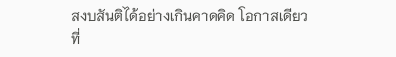สงบสันติได้อย่างเกินคาดคิด โอกาสเดียวที่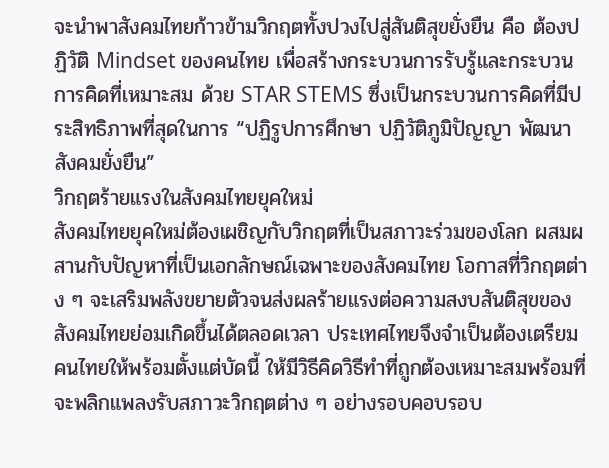จะนำพาสังคมไทยก้าวข้ามวิกฤตทั้งปวงไปสู่สันติสุขยั่งยืน คือ ต้องปฏิวัติ Mindset ของคนไทย เพื่อสร้างกระบวนการรับรู้และกระบวนการคิดที่เหมาะสม ด้วย STAR STEMS ซึ่งเป็นกระบวนการคิดที่มีประสิทธิภาพที่สุดในการ “ปฏิรูปการศึกษา ปฏิวัติภูมิปัญญา พัฒนาสังคมยั่งยืน”
วิกฤตร้ายแรงในสังคมไทยยุคใหม่
สังคมไทยยุคใหม่ต้องเผชิญกับวิกฤตที่เป็นสภาวะร่วมของโลก ผสมผสานกับปัญหาที่เป็นเอกลักษณ์เฉพาะของสังคมไทย โอกาสที่วิกฤตต่าง ๆ จะเสริมพลังขยายตัวจนส่งผลร้ายแรงต่อความสงบสันติสุขของสังคมไทยย่อมเกิดขึ้นได้ตลอดเวลา ประเทศไทยจึงจำเป็นต้องเตรียมคนไทยให้พร้อมตั้งแต่บัดนี้ ให้มีวิธีคิดวิธีทำที่ถูกต้องเหมาะสมพร้อมที่จะพลิกแพลงรับสภาวะวิกฤตต่าง ๆ อย่างรอบคอบรอบ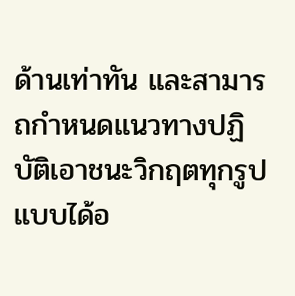ด้านเท่าทัน และสามารถกำหนดแนวทางปฏิบัติเอาชนะวิกฤตทุกรูปแบบได้อ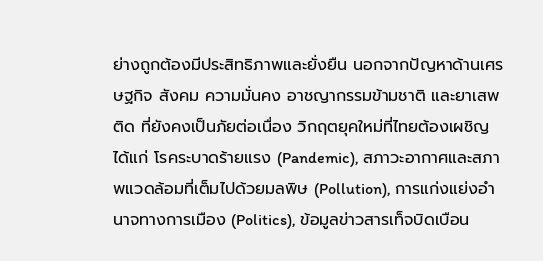ย่างถูกต้องมีประสิทธิภาพและยั่งยืน นอกจากปัญหาด้านเศรษฐกิจ สังคม ความมั่นคง อาชญากรรมข้ามชาติ และยาเสพติด ที่ยังคงเป็นภัยต่อเนื่อง วิกฤตยุคใหม่ที่ไทยต้องเผชิญได้แก่ โรคระบาดร้ายแรง (Pandemic), สภาวะอากาศและสภาพแวดล้อมที่เต็มไปด้วยมลพิษ (Pollution), การแก่งแย่งอำนาจทางการเมือง (Politics), ข้อมูลข่าวสารเท็จบิดเบือน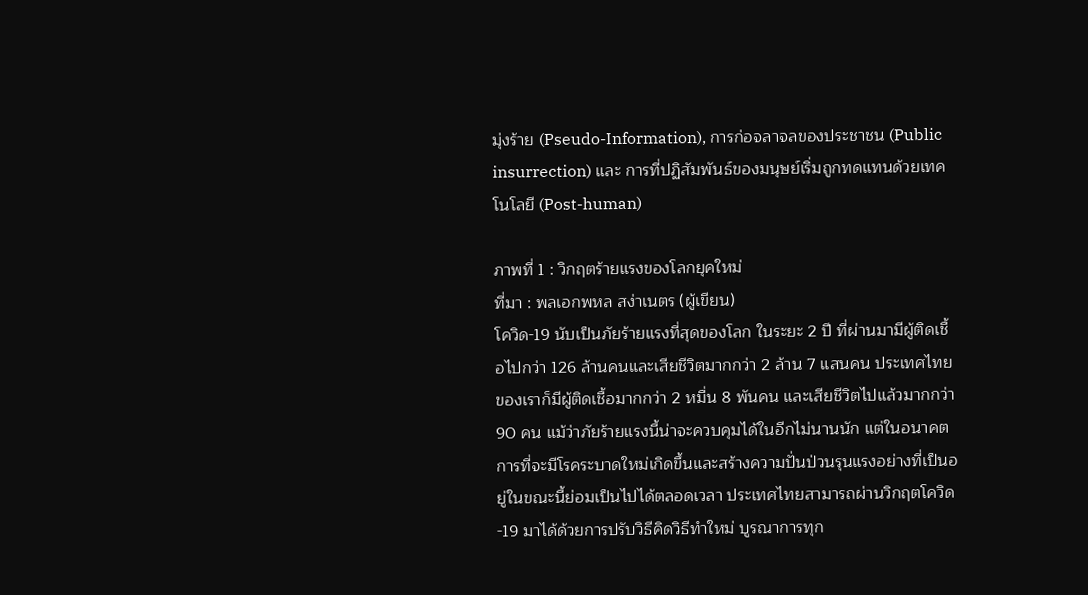มุ่งร้าย (Pseudo-Information), การก่อจลาจลของประชาชน (Public insurrection) และ การที่ปฏิสัมพันธ์ของมนุษย์เริ่มถูกทดแทนด้วยเทคโนโลยี (Post-human)

ภาพที่ 1 : วิกฤตร้ายแรงของโลกยุคใหม่
ที่มา : พลเอกพหล สง่าเนตร (ผู้เขียน)
โควิด-19 นับเป็นภัยร้ายแรงที่สุดของโลก ในระยะ 2 ปี ที่ผ่านมามีผู้ติดเชื้อไปกว่า 126 ล้านคนและเสียชีวิตมากกว่า 2 ล้าน 7 แสนคน ประเทศไทยของเราก็มีผู้ติดเชื้อมากกว่า 2 หมื่น 8 พันคน และเสียชีวิตไปแล้วมากกว่า 90 คน แม้ว่าภัยร้ายแรงนี้น่าจะควบคุมได้ในอีกไม่นานนัก แต่ในอนาคตการที่จะมีโรคระบาดใหม่เกิดขึ้นและสร้างความปั่นป่วนรุนแรงอย่างที่เป็นอยู่ในขณะนี้ย่อมเป็นไปได้ตลอดเวลา ประเทศไทยสามารถผ่านวิกฤตโควิด-19 มาได้ด้วยการปรับวิธีคิดวิธีทำใหม่ บูรณาการทุก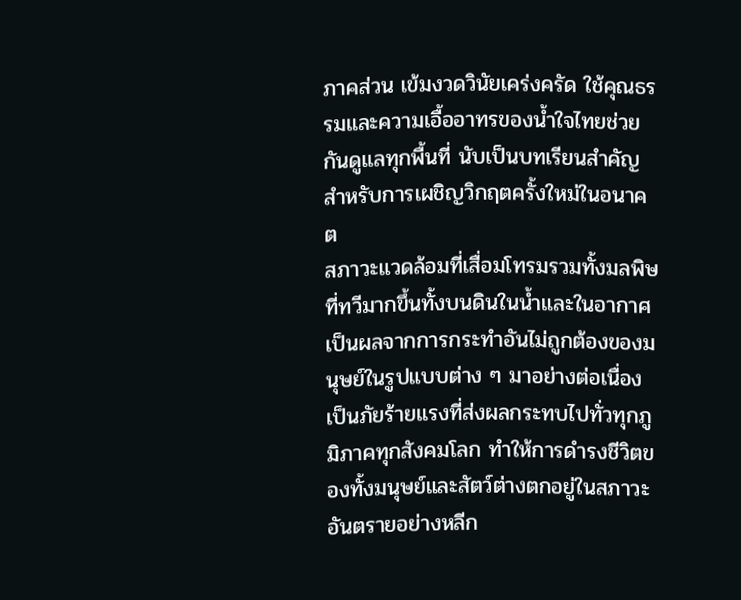ภาคส่วน เข้มงวดวินัยเคร่งครัด ใช้คุณธรรมและความเอื้ออาทรของน้ำใจไทยช่วยกันดูแลทุกพื้นที่ นับเป็นบทเรียนสำคัญสำหรับการเผชิญวิกฤตครั้งใหม่ในอนาคต
สภาวะแวดล้อมที่เสื่อมโทรมรวมทั้งมลพิษที่ทวีมากขึ้นทั้งบนดินในน้ำและในอากาศ เป็นผลจากการกระทำอันไม่ถูกต้องของมนุษย์ในรูปแบบต่าง ๆ มาอย่างต่อเนื่อง เป็นภัยร้ายแรงที่ส่งผลกระทบไปทั่วทุกภูมิภาคทุกสังคมโลก ทำให้การดำรงชีวิตของทั้งมนุษย์และสัตว์ต่างตกอยู่ในสภาวะอันตรายอย่างหลีก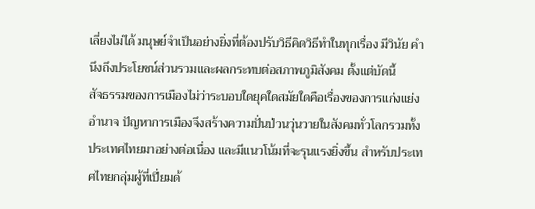เลี่ยงไม่ได้ มนุษย์จำเป็นอย่างยิ่งที่ต้องปรับวิธีคิดวิธีทำในทุกเรื่อง มีวินัย คำนึงถึงประโยชน์ส่วนรวมและผลกระทบต่อสภาพภูมิสังคม ตั้งแต่บัดนี้
สัจธรรมของการเมืองไม่ว่าระบอบใดยุคใดสมัยใดคือเรื่องของการแก่งแย่งอำนาจ ปัญหาการเมืองจึงสร้างความปั่นป่วนวุ่นวายในสังคมทั่วโลกรวมทั้งประเทศไทยมาอย่างต่อเนื่อง และมีแนวโน้มที่จะรุนแรงยิ่งขึ้น สำหรับประเทศไทยกลุ่มผู้ที่เปี่ยมด้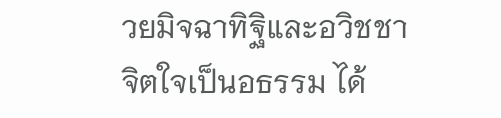วยมิจฉาทิฐิและอวิชชา จิตใจเป็นอธรรม ได้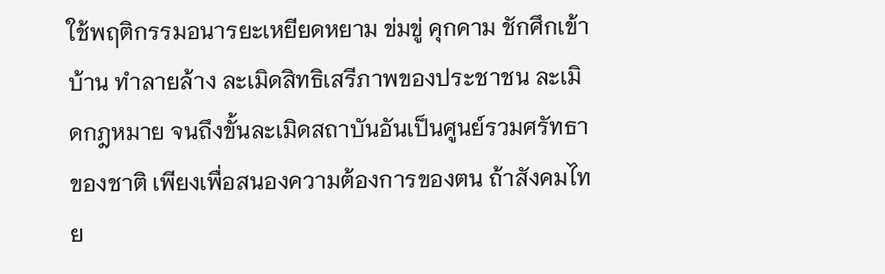ใช้พฤติกรรมอนารยะเหยียดหยาม ข่มขู่ คุกคาม ชักศึกเข้าบ้าน ทำลายล้าง ละเมิดสิทธิเสรีภาพของประชาชน ละเมิดกฎหมาย จนถึงขั้นละเมิดสถาบันอันเป็นศูนย์รวมศรัทธาของชาติ เพียงเพื่อสนองความต้องการของตน ถ้าสังคมไทย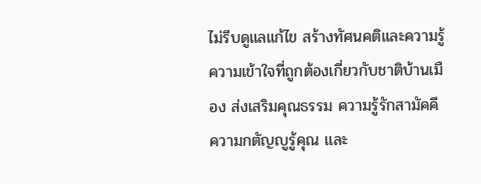ไม่รีบดูแลแก้ไข สร้างทัศนคติและความรู้ความเข้าใจที่ถูกต้องเกี่ยวกับชาติบ้านเมือง ส่งเสริมคุณธรรม ความรู้รักสามัคคี ความกตัญญูรู้คุณ และ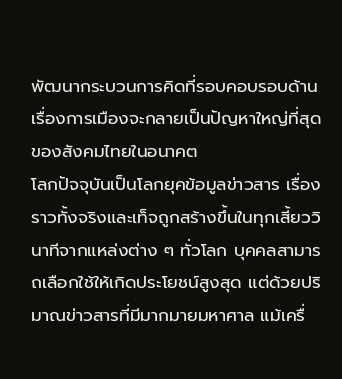พัฒนากระบวนการคิดที่รอบคอบรอบด้าน เรื่องการเมืองจะกลายเป็นปัญหาใหญ่ที่สุดของสังคมไทยในอนาคต
โลกปัจจุบันเป็นโลกยุคข้อมูลข่าวสาร เรื่องราวทั้งจริงและเท็จถูกสร้างขึ้นในทุกเสี้ยววินาทีจากแหล่งต่าง ๆ ทั่วโลก บุคคลสามารถเลือกใช้ให้เกิดประโยชน์สูงสุด แต่ด้วยปริมาณข่าวสารที่มีมากมายมหาศาล แม้เครื่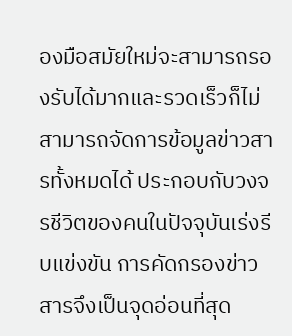องมือสมัยใหม่จะสามารถรองรับได้มากและรวดเร็วก็ไม่สามารถจัดการข้อมูลข่าวสารทั้งหมดได้ ประกอบกับวงจรชีวิตของคนในปัจจุบันเร่งรีบแข่งขัน การคัดกรองข่าวสารจึงเป็นจุดอ่อนที่สุด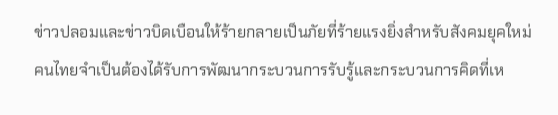ข่าวปลอมและข่าวบิดเบือนให้ร้ายกลายเป็นภัยที่ร้ายแรงยิ่งสำหรับสังคมยุคใหม่ คนไทยจำเป็นต้องได้รับการพัฒนากระบวนการรับรู้และกระบวนการคิดที่เห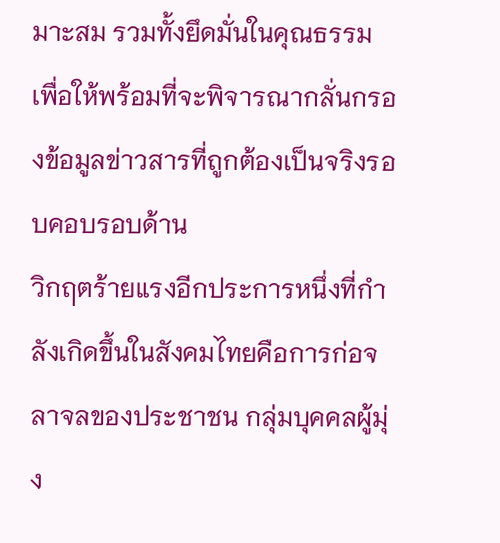มาะสม รวมทั้งยึดมั่นในคุณธรรม เพื่อให้พร้อมที่จะพิจารณากลั่นกรองข้อมูลข่าวสารที่ถูกต้องเป็นจริงรอบคอบรอบด้าน
วิกฤตร้ายแรงอีกประการหนึ่งที่กำลังเกิดขึ้นในสังคมไทยคือการก่อจลาจลของประชาชน กลุ่มบุคคลผู้มุ่ง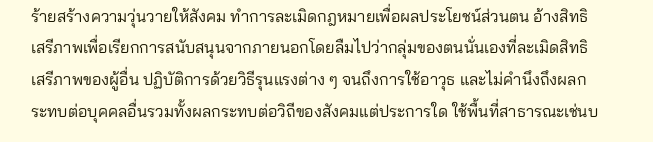ร้ายสร้างความวุ่นวายให้สังคม ทำการละเมิดกฎหมายเพื่อผลประโยชน์ส่วนตน อ้างสิทธิเสรีภาพเพื่อเรียกการสนับสนุนจากภายนอกโดยลืมไปว่ากลุ่มของตนนั่นเองที่ละเมิดสิทธิเสรีภาพของผู้อื่น ปฏิบัติการด้วยวิธีรุนแรงต่าง ๆ จนถึงการใช้อาวุธ และไม่คำนึงถึงผลกระทบต่อบุคคลอื่นรวมทั้งผลกระทบต่อวิถีของสังคมแต่ประการใด ใช้พื้นที่สาธารณะเช่นบ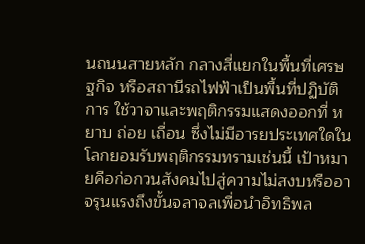นถนนสายหลัก กลางสี่แยกในพื้นที่เศรษฐกิจ หรือสถานีรถไฟฟ้าเป็นพื้นที่ปฏิบัติการ ใช้วาจาและพฤติกรรมแสดงออกที่ หยาบ ถ่อย เถื่อน ซึ่งไม่มีอารยประเทศใดในโลกยอมรับพฤติกรรมทรามเช่นนี้ เป้าหมายคือก่อกวนสังคมไปสู่ความไม่สงบหรืออาจรุนแรงถึงขั้นจลาจลเพื่อนำอิทธิพล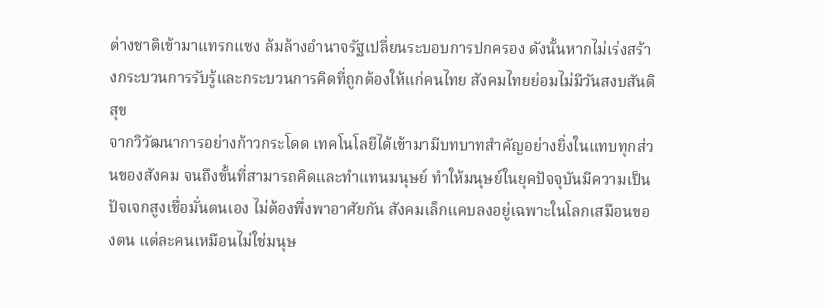ต่างชาติเข้ามาแทรกแซง ล้มล้างอำนาจรัฐเปลี่ยนระบอบการปกครอง ดังนั้นหากไม่เร่งสร้างกระบวนการรับรู้และกระบวนการคิดที่ถูกต้องให้แก่คนไทย สังคมไทยย่อมไม่มีวันสงบสันติสุข
จากวิวัฒนาการอย่างก้าวกระโดด เทคโนโลยีได้เข้ามามีบทบาทสำคัญอย่างยิ่งในแทบทุกส่วนของสังคม จนถึงขั้นที่สามารถคิดและทำแทนมนุษย์ ทำให้มนุษย์ในยุคปัจจุบันมีความเป็นปัจเจกสูงเชื่อมั่นตนเอง ไม่ต้องพึ่งพาอาศัยกัน สังคมเล็กแคบลงอยู่เฉพาะในโลกเสมือนของตน แต่ละคนเหมือนไม่ใช่มนุษ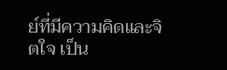ย์ที่มีความคิดและจิตใจ เป็น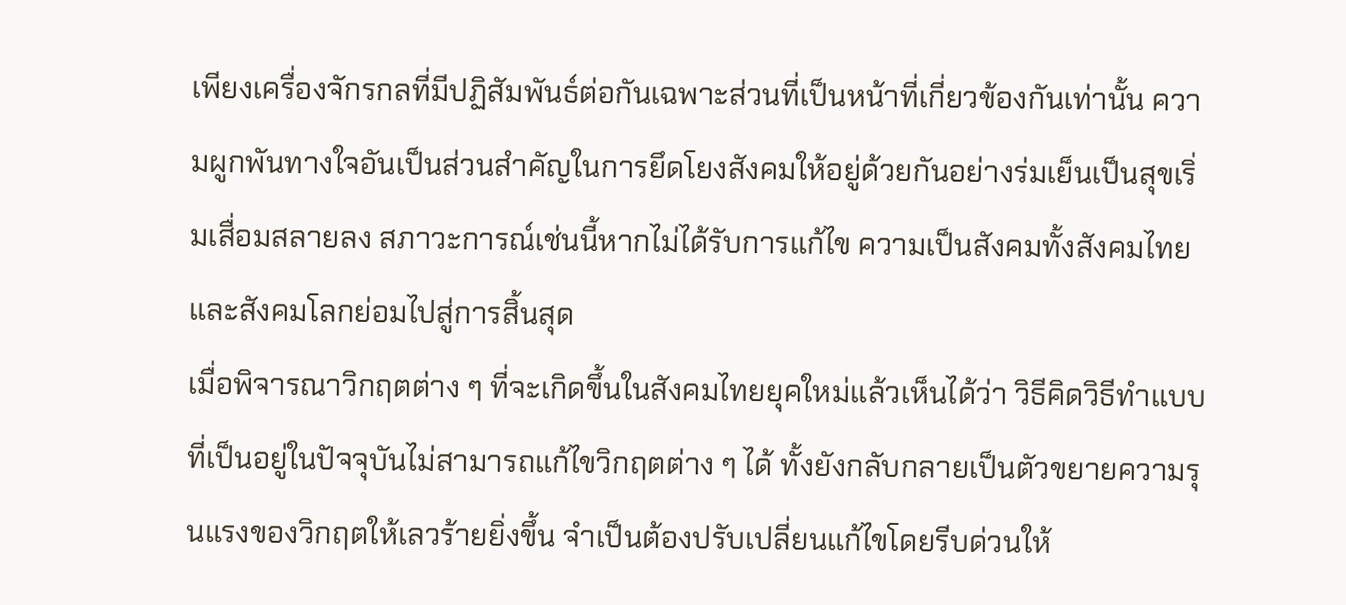เพียงเครื่องจักรกลที่มีปฏิสัมพันธ์ต่อกันเฉพาะส่วนที่เป็นหน้าที่เกี่ยวข้องกันเท่านั้น ความผูกพันทางใจอันเป็นส่วนสำคัญในการยึดโยงสังคมให้อยู่ด้วยกันอย่างร่มเย็นเป็นสุขเริ่มเสื่อมสลายลง สภาวะการณ์เช่นนี้หากไม่ได้รับการแก้ไข ความเป็นสังคมทั้งสังคมไทยและสังคมโลกย่อมไปสู่การสิ้นสุด
เมื่อพิจารณาวิกฤตต่าง ๆ ที่จะเกิดขึ้นในสังคมไทยยุคใหม่แล้วเห็นได้ว่า วิธีคิดวิธีทำแบบที่เป็นอยู่ในปัจจุบันไม่สามารถแก้ไขวิกฤตต่าง ๆ ได้ ทั้งยังกลับกลายเป็นตัวขยายความรุนแรงของวิกฤตให้เลวร้ายยิ่งขึ้น จำเป็นต้องปรับเปลี่ยนแก้ไขโดยรีบด่วนให้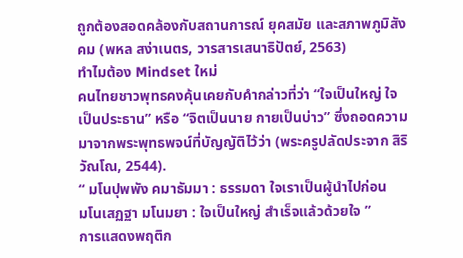ถูกต้องสอดคล้องกับสถานการณ์ ยุคสมัย และสภาพภูมิสังคม (พหล สง่าเนตร, วารสารเสนาธิปัตย์, 2563)
ทำไมต้อง Mindset ใหม่
คนไทยชาวพุทธคงคุ้นเคยกับคำกล่าวที่ว่า “ใจเป็นใหญ่ ใจเป็นประธาน” หรือ “จิตเป็นนาย กายเป็นบ่าว” ซึ่งถอดความมาจากพระพุทธพจน์ที่บัญญัติไว้ว่า (พระครูปลัดประจาก สิริวัณโณ, 2544).
“ มโนปุพพัง คมาธัมมา : ธรรมดา ใจเราเป็นผู้นำไปก่อน
มโนเสฏฐา มโนมยา : ใจเป็นใหญ่ สำเร็จแล้วด้วยใจ ”
การแสดงพฤติก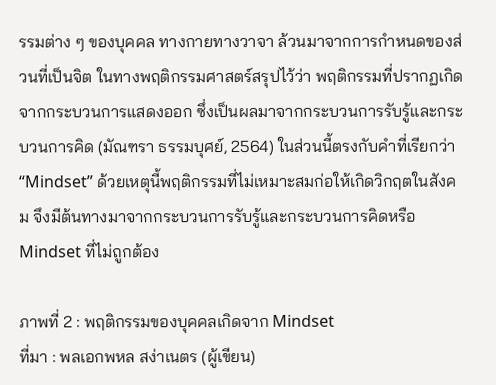รรมต่าง ๆ ของบุคคล ทางกายทางวาจา ล้วนมาจากการกำหนดของส่วนที่เป็นจิต ในทางพฤติกรรมศาสตร์สรุปไว้ว่า พฤติกรรมที่ปรากฏเกิดจากกระบวนการแสดงออก ซึ่งเป็นผลมาจากกระบวนการรับรู้และกระบวนการคิด (มัณฑรา ธรรมบุศย์, 2564) ในส่วนนี้ตรงกับคำที่เรียกว่า “Mindset” ด้วยเหตุนี้พฤติกรรมที่ไม่เหมาะสมก่อให้เกิดวิกฤตในสังคม จึงมีต้นทางมาจากกระบวนการรับรู้และกระบวนการคิดหรือ Mindset ที่ไม่ถูกต้อง

ภาพที่ 2 : พฤติกรรมของบุคคลเกิดจาก Mindset
ที่มา : พลเอกพหล สง่าเนตร (ผู้เขียน)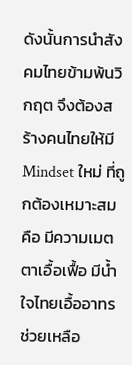ดังนั้นการนำสังคมไทยข้ามพ้นวิกฤต จึงต้องสร้างคนไทยให้มี Mindset ใหม่ ที่ถูกต้องเหมาะสม คือ มีความเมตตาเอื้อเฟื้อ มีน้ำใจไทยเอื้ออาทรช่วยเหลือ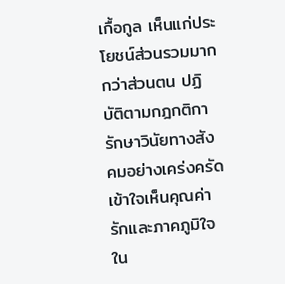เกื้อกูล เห็นแก่ประโยชน์ส่วนรวมมากกว่าส่วนตน ปฏิบัติตามกฎกติกา รักษาวินัยทางสังคมอย่างเคร่งครัด เข้าใจเห็นคุณค่ารักและภาคภูมิใจใน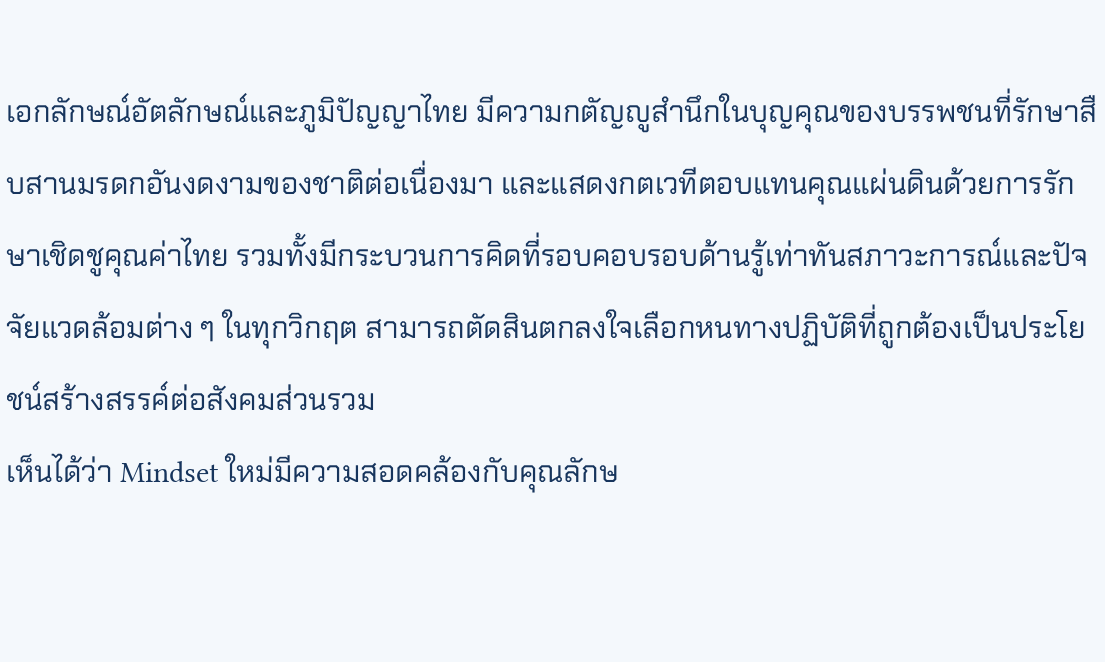เอกลักษณ์อัตลักษณ์และภูมิปัญญาไทย มีความกตัญญูสำนึกในบุญคุณของบรรพชนที่รักษาสืบสานมรดกอันงดงามของชาติต่อเนื่องมา และแสดงกตเวทีตอบแทนคุณแผ่นดินด้วยการรักษาเชิดชูคุณค่าไทย รวมทั้งมีกระบวนการคิดที่รอบคอบรอบด้านรู้เท่าทันสภาวะการณ์และปัจจัยแวดล้อมต่าง ๆ ในทุกวิกฤต สามารถตัดสินตกลงใจเลือกหนทางปฏิบัติที่ถูกต้องเป็นประโยชน์สร้างสรรค์ต่อสังคมส่วนรวม
เห็นได้ว่า Mindset ใหม่มีความสอดคล้องกับคุณลักษ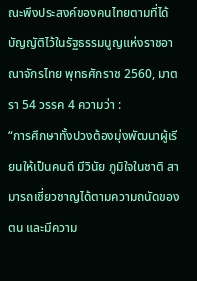ณะพึงประสงค์ของคนไทยตามที่ได้บัญญัติไว้ในรัฐธรรมนูญแห่งราชอาณาจักรไทย พุทธศักราช 2560, มาตรา 54 วรรค 4 ความว่า :
“การศึกษาทั้งปวงต้องมุ่งพัฒนาผู้เรียนให้เป็นคนดี มีวินัย ภูมิใจในชาติ สามารถเชี่ยวชาญได้ตามความถนัดของตน และมีความ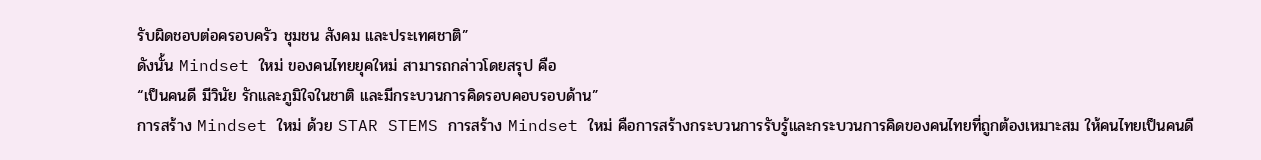รับผิดชอบต่อครอบครัว ชุมชน สังคม และประเทศชาติ”
ดังนั้น Mindset ใหม่ ของคนไทยยุคใหม่ สามารถกล่าวโดยสรุป คือ
“เป็นคนดี มีวินัย รักและภูมิใจในชาติ และมีกระบวนการคิดรอบคอบรอบด้าน”
การสร้าง Mindset ใหม่ ด้วย STAR STEMS การสร้าง Mindset ใหม่ คือการสร้างกระบวนการรับรู้และกระบวนการคิดของคนไทยที่ถูกต้องเหมาะสม ให้คนไทยเป็นคนดี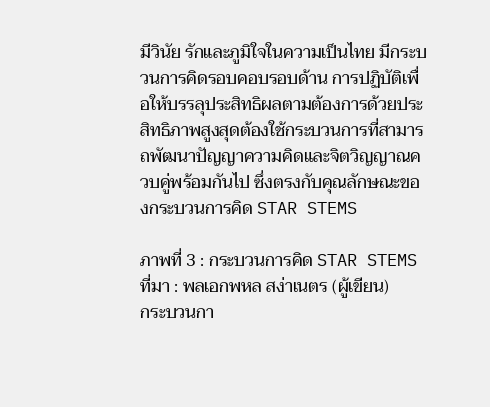มีวินัย รักและภูมิใจในความเป็นไทย มีกระบวนการคิดรอบคอบรอบด้าน การปฏิบัติเพื่อให้บรรลุประสิทธิผลตามต้องการด้วยประสิทธิภาพสูงสุดต้องใช้กระบวนการที่สามารถพัฒนาปัญญาความคิดและจิตวิญญาณควบคู่พร้อมกันไป ซึ่งตรงกับคุณลักษณะของกระบวนการคิด STAR STEMS

ภาพที่ 3 : กระบวนการคิด STAR STEMS
ที่มา : พลเอกพหล สง่าเนตร (ผู้เขียน)
กระบวนกา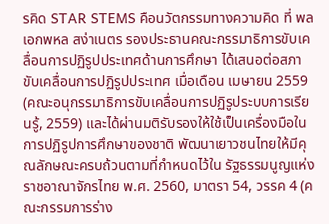รคิด STAR STEMS คือนวัตกรรมทางความคิด ที่ พลเอกพหล สง่าเนตร รองประธานคณะกรรมาธิการขับเคลื่อนการปฏิรูปประเทศด้านการศึกษา ได้เสนอต่อสภาขับเคลื่อนการปฏิรูปประเทศ เมื่อเดือน เมษายน 2559 (คณะอนุกรรมาธิการขับเคลื่อนการปฏิรูประบบการเรียนรู้, 2559) และได้ผ่านมติรับรองให้ใช้เป็นเครื่องมือในการปฏิรูปการศึกษาของชาติ พัฒนาเยาวชนไทยให้มีคุณลักษณะครบถ้วนตามที่กำหนดไว้ใน รัฐธรรมนูญแห่งราชอาณาจักรไทย พ.ศ. 2560, มาตรา 54, วรรค 4 (คณะกรรมการร่าง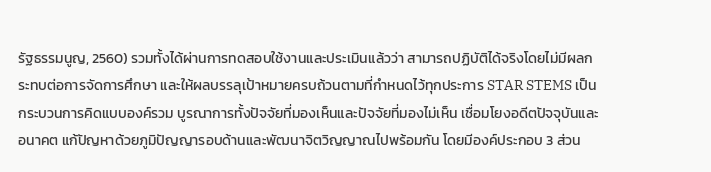รัฐธรรมนูญ, 2560) รวมทั้งได้ผ่านการทดสอบใช้งานและประเมินแล้วว่า สามารถปฏิบัติได้จริงโดยไม่มีผลกระทบต่อการจัดการศึกษา และให้ผลบรรลุเป้าหมายครบถ้วนตามที่กำหนดไว้ทุกประการ STAR STEMS เป็นกระบวนการคิดแบบองค์รวม บูรณาการทั้งปัจจัยที่มองเห็นและปัจจัยที่มองไม่เห็น เชื่อมโยงอดีตปัจจุบันและอนาคต แก้ปัญหาด้วยภูมิปัญญารอบด้านและพัฒนาจิตวิญญาณไปพร้อมกัน โดยมีองค์ประกอบ 3 ส่วน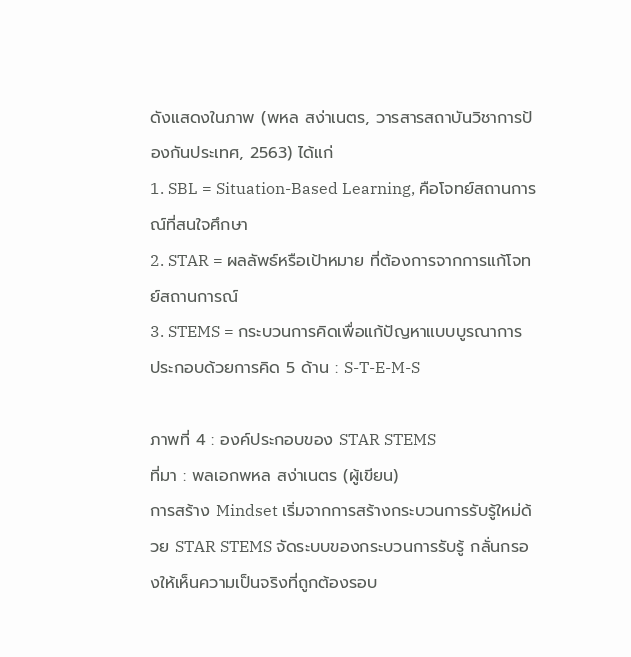ดังแสดงในภาพ (พหล สง่าเนตร, วารสารสถาบันวิชาการป้องกันประเทศ, 2563) ได้แก่
1. SBL = Situation-Based Learning, คือโจทย์สถานการณ์ที่สนใจศึกษา
2. STAR = ผลลัพธ์หรือเป้าหมาย ที่ต้องการจากการแก้โจทย์สถานการณ์
3. STEMS = กระบวนการคิดเพื่อแก้ปัญหาแบบบูรณาการ
ประกอบด้วยการคิด 5 ด้าน : S-T-E-M-S

ภาพที่ 4 : องค์ประกอบของ STAR STEMS
ที่มา : พลเอกพหล สง่าเนตร (ผู้เขียน)
การสร้าง Mindset เริ่มจากการสร้างกระบวนการรับรู้ใหม่ด้วย STAR STEMS จัดระบบของกระบวนการรับรู้ กลั่นกรองให้เห็นความเป็นจริงที่ถูกต้องรอบ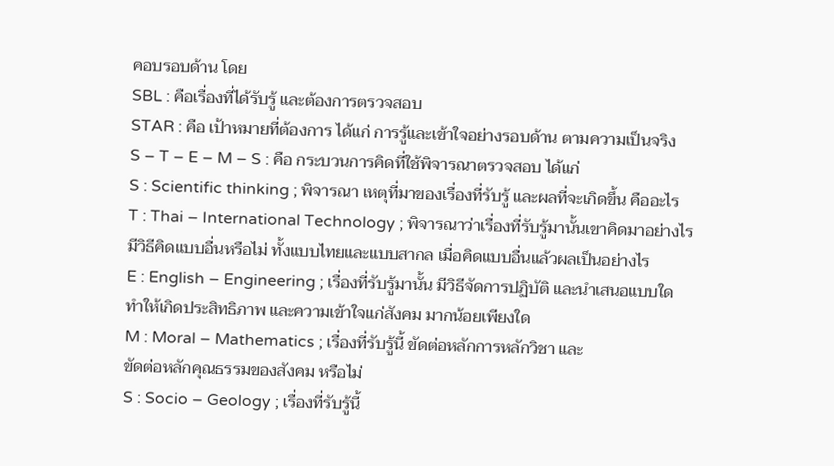คอบรอบด้าน โดย
SBL : คือเรื่องที่ได้รับรู้ และต้องการตรวจสอบ
STAR : คือ เป้าหมายที่ต้องการ ได้แก่ การรู้และเข้าใจอย่างรอบด้าน ตามความเป็นจริง
S – T – E – M – S : คือ กระบวนการคิดที่ใช้พิจารณาตรวจสอบ ได้แก่
S : Scientific thinking ; พิจารณา เหตุที่มาของเรื่องที่รับรู้ และผลที่จะเกิดขึ้น คืออะไร
T : Thai – International Technology ; พิจารณาว่าเรื่องที่รับรู้มานั้นเขาคิดมาอย่างไร
มีวิธีคิดแบบอื่นหรือไม่ ทั้งแบบไทยและแบบสากล เมื่อคิดแบบอื่นแล้วผลเป็นอย่างไร
E : English – Engineering ; เรื่องที่รับรู้มานั้น มีวิธีจัดการปฏิบัติ และนำเสนอแบบใด
ทำให้เกิดประสิทธิภาพ และความเข้าใจแก่สังคม มากน้อยเพียงใด
M : Moral – Mathematics ; เรื่องที่รับรู้นี้ ขัดต่อหลักการหลักวิชา และ
ขัดต่อหลักคุณธรรมของสังคม หรือไม่
S : Socio – Geology ; เรื่องที่รับรู้นี้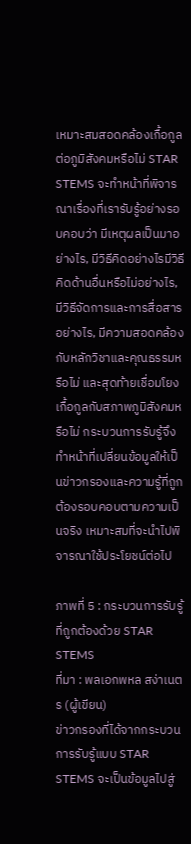เหมาะสมสอดคล้องเกื้อกูลต่อภูมิสังคมหรือไม่ STAR STEMS จะทำหน้าที่พิจารณาเรื่องที่เรารับรู้อย่างรอบคอบว่า มีเหตุผลเป็นมาอย่างไร, มีวิธีคิดอย่างไรมีวิธีคิดด้านอื่นหรือไม่อย่างไร, มีวิธีจัดการและการสื่อสารอย่างไร, มีความสอดคล้องกับหลักวิชาและคุณธรรมหรือไม่ และสุดท้ายเชื่อมโยงเกื้อกูลกับสภาพภูมิสังคมหรือไม่ กระบวนการรับรู้จึงทำหน้าที่เปลี่ยนข้อมูลให้เป็นข่าวกรองและความรู้ที่ถูกต้องรอบคอบตามความเป็นจริง เหมาะสมที่จะนำไปพิจารณาใช้ประโยชน์ต่อไป

ภาพที่ 5 : กระบวนการรับรู้ที่ถูกต้องด้วย STAR STEMS
ที่มา : พลเอกพหล สง่าเนตร (ผู้เขียน)
ข่าวกรองที่ได้จากกระบวนการรับรู้แบบ STAR STEMS จะเป็นข้อมูลไปสู่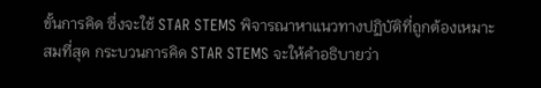ขั้นการคิด ซึ่งจะใช้ STAR STEMS พิจารณาหาแนวทางปฏิบัติที่ถูกต้องเหมาะสมที่สุด กระบวนการคิด STAR STEMS จะให้คำอธิบายว่า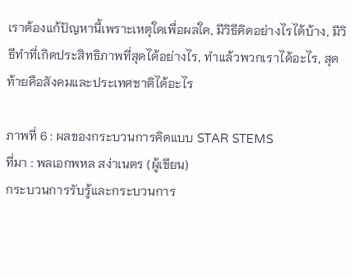เราต้องแก้ปัญหานี้เพราะเหตุใดเพื่อผลใด, มีวิธีคิดอย่างไรได้บ้าง, มีวิธีทำที่เกิดประสิทธิภาพที่สุดได้อย่างไร, ทำแล้วพวกเราได้อะไร, สุดท้ายคือสังคมและประเทศชาติได้อะไร

ภาพที่ 6 : ผลของกระบวนการคิดแบบ STAR STEMS
ที่มา : พลเอกพหล สง่าเนตร (ผู้เขียน)
กระบวนการรับรู้และกระบวนการ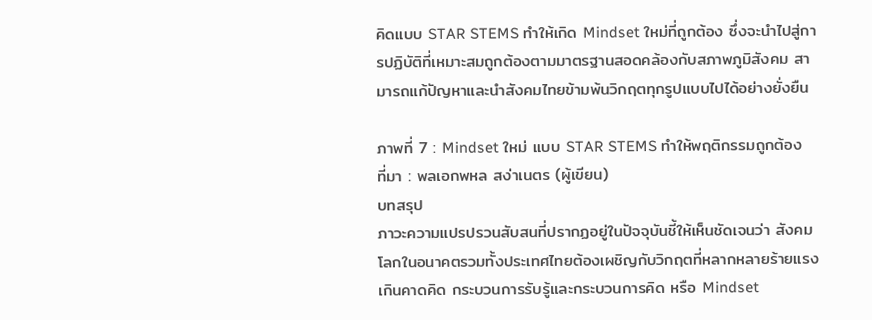คิดแบบ STAR STEMS ทำให้เกิด Mindset ใหม่ที่ถูกต้อง ซึ่งจะนำไปสู่การปฏิบัติที่เหมาะสมถูกต้องตามมาตรฐานสอดคล้องกับสภาพภูมิสังคม สามารถแก้ปัญหาและนำสังคมไทยข้ามพ้นวิกฤตทุกรูปแบบไปได้อย่างยั่งยืน

ภาพที่ 7 : Mindset ใหม่ แบบ STAR STEMS ทำให้พฤติกรรมถูกต้อง
ที่มา : พลเอกพหล สง่าเนตร (ผู้เขียน)
บทสรุป
ภาวะความแปรปรวนสับสนที่ปรากฏอยู่ในปัจจุบันชี้ให้เห็นชัดเจนว่า สังคมโลกในอนาคตรวมทั้งประเทศไทยต้องเผชิญกับวิกฤตที่หลากหลายร้ายแรงเกินคาดคิด กระบวนการรับรู้และกระบวนการคิด หรือ Mindset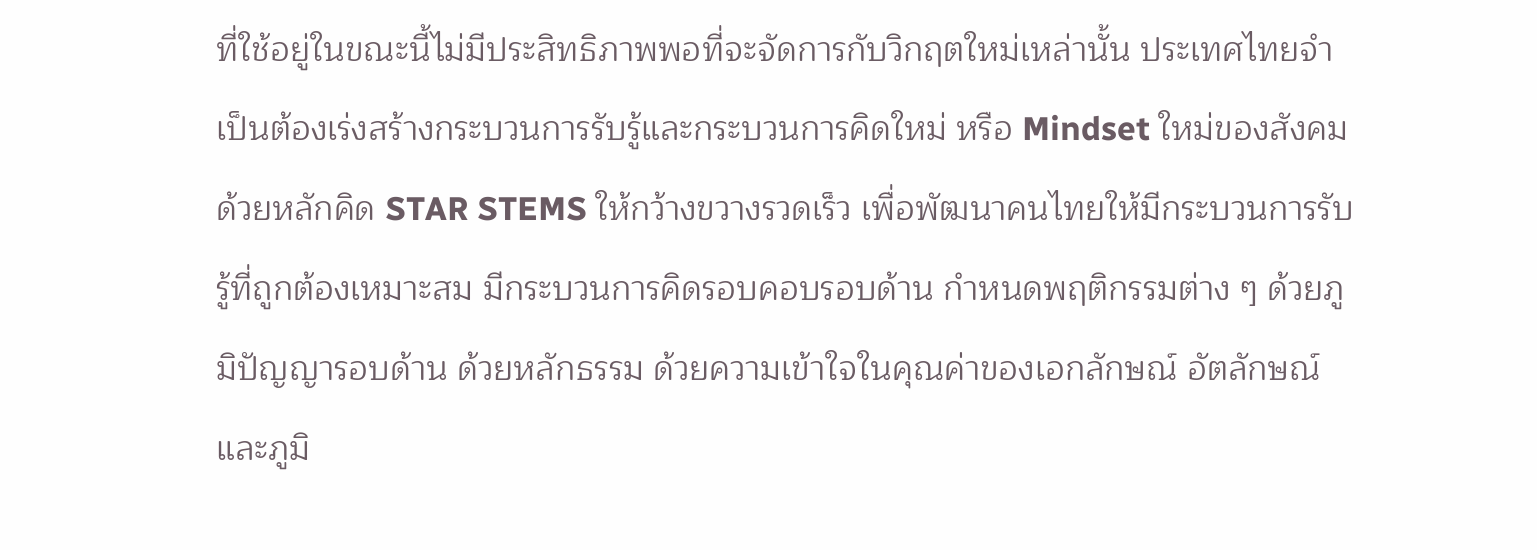ที่ใช้อยู่ในขณะนี้ไม่มีประสิทธิภาพพอที่จะจัดการกับวิกฤตใหม่เหล่านั้น ประเทศไทยจำเป็นต้องเร่งสร้างกระบวนการรับรู้และกระบวนการคิดใหม่ หรือ Mindset ใหม่ของสังคม ด้วยหลักคิด STAR STEMS ให้กว้างขวางรวดเร็ว เพื่อพัฒนาคนไทยให้มีกระบวนการรับรู้ที่ถูกต้องเหมาะสม มีกระบวนการคิดรอบคอบรอบด้าน กำหนดพฤติกรรมต่าง ๆ ด้วยภูมิปัญญารอบด้าน ด้วยหลักธรรม ด้วยความเข้าใจในคุณค่าของเอกลักษณ์ อัตลักษณ์ และภูมิ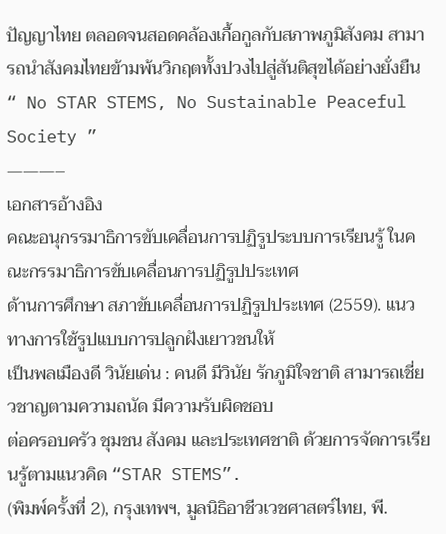ปัญญาไทย ตลอดจนสอดคล้องเกื้อกูลกับสภาพภูมิสังคม สามารถนำสังคมไทยข้ามพ้นวิกฤตทั้งปวงไปสู่สันติสุขได้อย่างยั่งยืน
“ No STAR STEMS, No Sustainable Peaceful Society ”
———–
เอกสารอ้างอิง
คณะอนุกรรมาธิการขับเคลื่อนการปฏิรูประบบการเรียนรู้ ในคณะกรรมาธิการขับเคลื่อนการปฏิรูปประเทศ
ด้านการศึกษา สภาขับเคลื่อนการปฏิรูปประเทศ (2559). แนวทางการใช้รูปแบบการปลูกฝังเยาวชนให้
เป็นพลเมืองดี วินัยเด่น : คนดี มีวินัย รักภูมิใจชาติ สามารถเชี่ยวชาญตามความถนัด มีความรับผิดชอบ
ต่อครอบครัว ชุมชน สังคม และประเทศชาติ ด้วยการจัดการเรียนรู้ตามแนวคิด “STAR STEMS”.
(พิมพ์ครั้งที่ 2), กรุงเทพฯ, มูลนิธิอาชีวเวชศาสตร์ไทย, พี.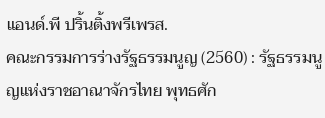แอนด์.พี ปริ้นติ้งพรีเพรส.
คณะกรรมการร่างรัฐธรรมนูญ (2560) : รัฐธรรมนูญแห่งราชอาณาจักรไทย พุทธศัก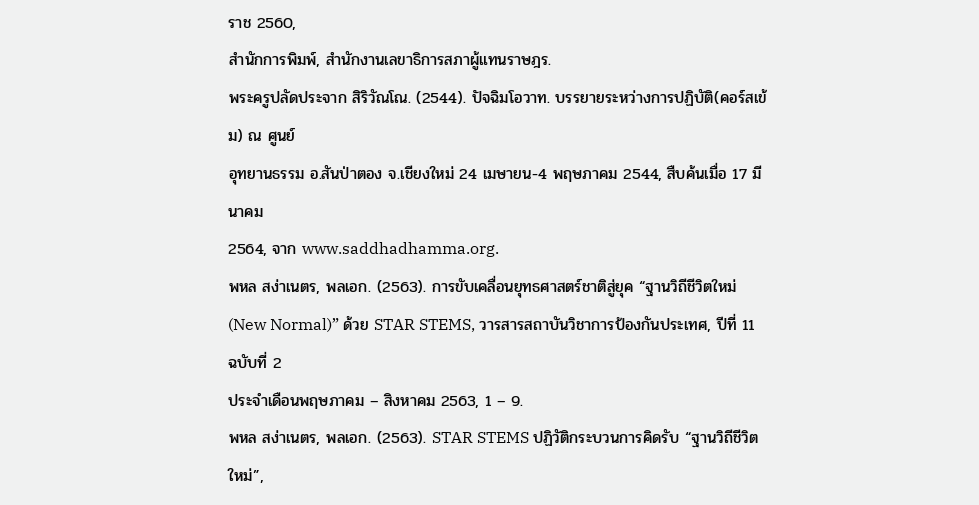ราช 2560,
สำนักการพิมพ์, สำนักงานเลขาธิการสภาผู้แทนราษฎร.
พระครูปลัดประจาก สิริวัณโณ. (2544). ปัจฉิมโอวาท. บรรยายระหว่างการปฏิบัติ(คอร์สเข้ม) ณ ศูนย์
อุทยานธรรม อ.สันป่าตอง จ.เชียงใหม่ 24 เมษายน-4 พฤษภาคม 2544, สืบค้นเมื่อ 17 มีนาคม
2564, จาก www.saddhadhamma.org.
พหล สง่าเนตร, พลเอก. (2563). การขับเคลื่อนยุทธศาสตร์ชาติสู่ยุค “ฐานวิถีชีวิตใหม่
(New Normal)” ด้วย STAR STEMS, วารสารสถาบันวิชาการป้องกันประเทศ, ปีที่ 11 ฉบับที่ 2
ประจำเดือนพฤษภาคม – สิงหาคม 2563, 1 – 9.
พหล สง่าเนตร, พลเอก. (2563). STAR STEMS ปฏิวัติกระบวนการคิดรับ “ฐานวิถีชีวิตใหม่”,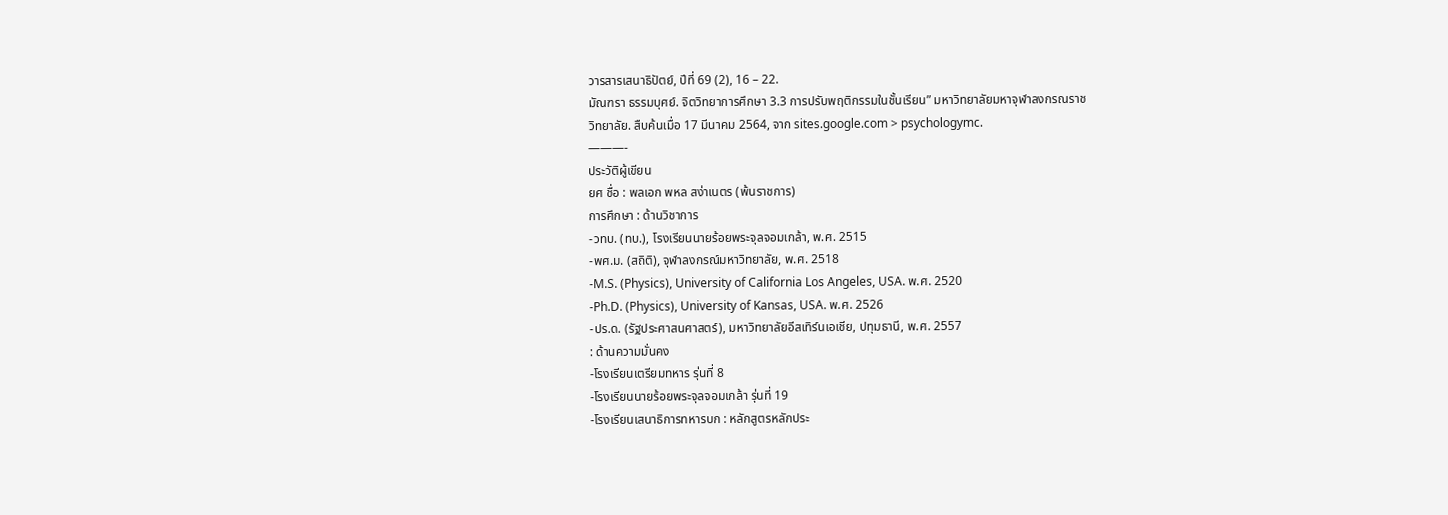วารสารเสนาธิปัตย์, ปีที่ 69 (2), 16 – 22.
มัณฑรา ธรรมบุศย์. จิตวิทยาการศึกษา 3.3 การปรับพฤติกรรมในชั้นเรียน” มหาวิทยาลัยมหาจุฬาลงกรณราช
วิทยาลัย. สืบค้นเมื่อ 17 มีนาคม 2564, จาก sites.google.com > psychologymc.
———-
ประวัติผู้เขียน
ยศ ชื่อ : พลเอก พหล สง่าเนตร (พ้นราชการ)
การศึกษา : ด้านวิชาการ
-วทบ. (ทบ.), โรงเรียนนายร้อยพระจุลจอมเกล้า, พ.ศ. 2515
-พศ.ม. (สถิติ), จุฬาลงกรณ์มหาวิทยาลัย, พ.ศ. 2518
-M.S. (Physics), University of California Los Angeles, USA. พ.ศ. 2520
-Ph.D. (Physics), University of Kansas, USA. พ.ศ. 2526
-ปร.ด. (รัฐประศาสนศาสตร์), มหาวิทยาลัยอีสเทิร์นเอเชีย, ปทุมธานี, พ.ศ. 2557
: ด้านความมั่นคง
-โรงเรียนเตรียมทหาร รุ่นที่ 8
-โรงเรียนนายร้อยพระจุลจอมเกล้า รุ่นที่ 19
-โรงเรียนเสนาธิการทหารบก : หลักสูตรหลักประ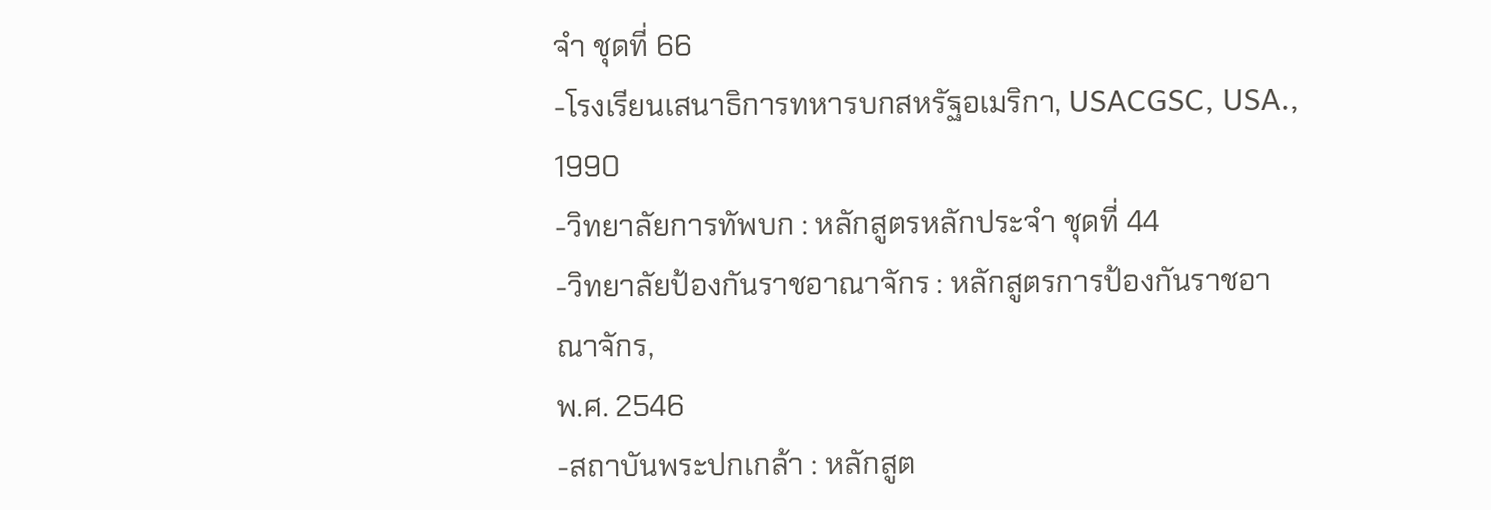จำ ชุดที่ 66
-โรงเรียนเสนาธิการทหารบกสหรัฐอเมริกา, USACGSC, USA., 1990
-วิทยาลัยการทัพบก : หลักสูตรหลักประจำ ชุดที่ 44
-วิทยาลัยป้องกันราชอาณาจักร : หลักสูตรการป้องกันราชอาณาจักร,
พ.ศ. 2546
-สถาบันพระปกเกล้า : หลักสูต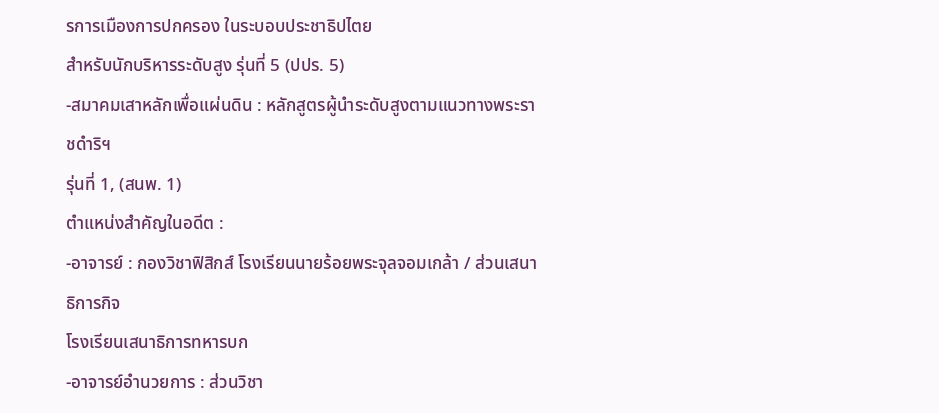รการเมืองการปกครอง ในระบอบประชาธิปไตย
สำหรับนักบริหารระดับสูง รุ่นที่ 5 (ปปร. 5)
-สมาคมเสาหลักเพื่อแผ่นดิน : หลักสูตรผู้นำระดับสูงตามแนวทางพระราชดำริฯ
รุ่นที่ 1, (สนพ. 1)
ตำแหน่งสำคัญในอดีต :
-อาจารย์ : กองวิชาฟิสิกส์ โรงเรียนนายร้อยพระจุลจอมเกล้า / ส่วนเสนาธิการกิจ
โรงเรียนเสนาธิการทหารบก
-อาจารย์อำนวยการ : ส่วนวิชา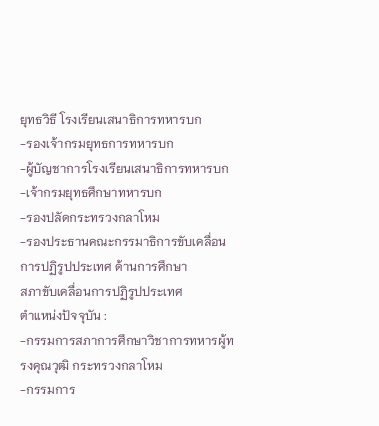ยุทธวิธี โรงเรียนเสนาธิการทหารบก
-รองเจ้ากรมยุทธการทหารบก
-ผู้บัญชาการโรงเรียนเสนาธิการทหารบก
-เจ้ากรมยุทธศึกษาทหารบก
-รองปลัดกระทรวงกลาโหม
-รองประธานคณะกรรมาธิการขับเคลื่อนการปฏิรูปประเทศ ด้านการศึกษา
สภาขับเคลื่อนการปฏิรูปประเทศ
ตำแหน่งปัจจุบัน :
-กรรมการสภาการศึกษาวิชาการทหารผู้ทรงคุณวุฒิ กระทรวงกลาโหม
-กรรมการ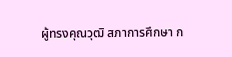ผู้ทรงคุณวุฒิ สภาการศึกษา ก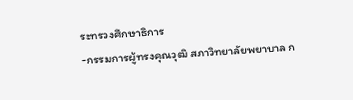ระทรวงศึกษาธิการ
-กรรมการผู้ทรงคุณวุฒิ สภาวิทยาลัยพยาบาล ก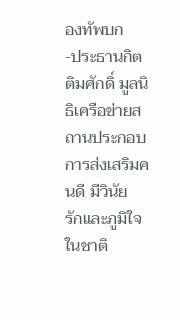องทัพบก
-ประธานกิตติมศักดิ์ มูลนิธิเครือข่ายสถานประกอบการส่งเสริมคนดี มีวินัย
รักและภูมิใจในชาติ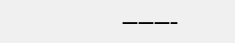———–